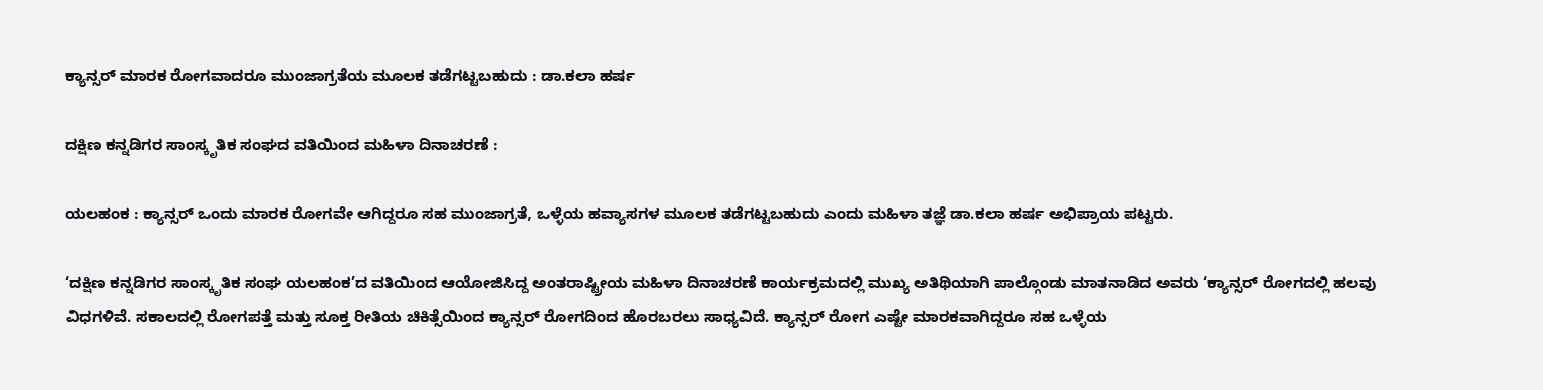ಕ್ಯಾನ್ಸರ್ ಮಾರಕ ರೋಗವಾದರೂ ಮುಂಜಾಗ್ರತೆಯ ಮೂಲಕ ತಡೆಗಟ್ಟಬಹುದು : ಡಾ.ಕಲಾ ಹರ್ಷ

ದಕ್ಷಿಣ ಕನ್ನಡಿಗರ ಸಾಂಸ್ಕೃತಿಕ ಸಂಘದ ವತಿಯಿಂದ ಮಹಿಳಾ ದಿನಾಚರಣೆ :

ಯಲಹಂಕ : ಕ್ಯಾನ್ಸರ್ ಒಂದು ಮಾರಕ ರೋಗವೇ ಆಗಿದ್ದರೂ ಸಹ ಮುಂಜಾಗ್ರತೆ, ಒಳ್ಳೆಯ ಹವ್ಯಾಸಗಳ ಮೂಲಕ ತಡೆಗಟ್ಟಬಹುದು ಎಂದು ಮಹಿಳಾ ತಜ್ಞೆ ಡಾ.ಕಲಾ ಹರ್ಷ ಅಭಿಪ್ರಾಯ ಪಟ್ಟರು.

‘ದಕ್ಷಿಣ ಕನ್ನಡಿಗರ ಸಾಂಸ್ಕೃತಿಕ ಸಂಘ ಯಲಹಂಕ’ದ ವತಿಯಿಂದ ಆಯೋಜಿಸಿದ್ದ ಅಂತರಾಷ್ಟ್ರೀಯ ಮಹಿಳಾ ದಿನಾಚರಣೆ ಕಾರ್ಯಕ್ರಮದಲ್ಲಿ ಮುಖ್ಯ ಅತಿಥಿಯಾಗಿ ಪಾಲ್ಗೊಂಡು ಮಾತನಾಡಿದ ಅವರು ‘ಕ್ಯಾನ್ಸರ್ ರೋಗದಲ್ಲಿ ಹಲವು ವಿಧಗಳಿವೆ. ಸಕಾಲದಲ್ಲಿ ರೋಗಪತ್ತೆ ಮತ್ತು ಸೂಕ್ತ ರೀತಿಯ ಚಿಕಿತ್ಸೆಯಿಂದ ಕ್ಯಾನ್ಸರ್ ರೋಗದಿಂದ ಹೊರಬರಲು ಸಾಧ್ಯವಿದೆ. ಕ್ಯಾನ್ಸರ್ ರೋಗ ಎಷ್ಟೇ ಮಾರಕವಾಗಿದ್ದರೂ ಸಹ ಒಳ್ಳೆಯ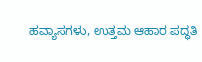ಹವ್ಯಾಸಗಳು, ಉತ್ತಮ ಆಹಾರ ಪದ್ಧತಿ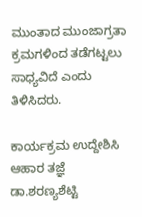ಮುಂತಾದ ಮುಂಜಾಗ್ರತಾ ಕ್ರಮಗಳಿಂದ ತಡೆಗಟ್ಟಲು ಸಾಧ್ಯವಿದೆ ಎಂದು ತಿಳಿಸಿದರು.

ಕಾರ್ಯಕ್ರಮ ಉದ್ದೇಶಿಸಿ ಆಹಾರ ತಜ್ಞೆ ಡಾ.ಶರಣ್ಯಶೆಟ್ಟಿ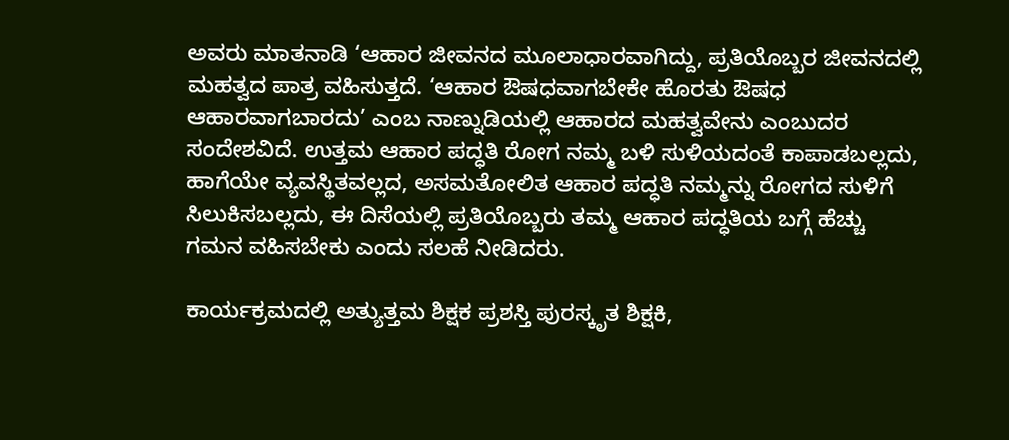ಅವರು ಮಾತನಾಡಿ ‘ಆಹಾರ ಜೀವನದ ಮೂಲಾಧಾರವಾಗಿದ್ದು, ಪ್ರತಿಯೊಬ್ಬರ ಜೀವನದಲ್ಲಿ ಮಹತ್ವದ ಪಾತ್ರ ವಹಿಸುತ್ತದೆ. ‘ಆಹಾರ ಔಷಧವಾಗಬೇಕೇ ಹೊರತು ಔಷಧ ಆಹಾರವಾಗಬಾರದು’ ಎಂಬ ನಾಣ್ನುಡಿಯಲ್ಲಿ ಆಹಾರದ ಮಹತ್ವವೇನು ಎಂಬುದರ ಸಂದೇಶವಿದೆ. ಉತ್ತಮ ಆಹಾರ ಪದ್ಧತಿ ರೋಗ ನಮ್ಮ ಬಳಿ ಸುಳಿಯದಂತೆ ಕಾಪಾಡಬಲ್ಲದು, ಹಾಗೆಯೇ ವ್ಯವಸ್ಥಿತವಲ್ಲದ, ಅಸಮತೋಲಿತ ಆಹಾರ ಪದ್ಧತಿ ನಮ್ಮನ್ನು ರೋಗದ ಸುಳಿಗೆ ಸಿಲುಕಿಸಬಲ್ಲದು, ಈ ದಿಸೆಯಲ್ಲಿ ಪ್ರತಿಯೊಬ್ಬರು ತಮ್ಮ ಆಹಾರ ಪದ್ಧತಿಯ ಬಗ್ಗೆ ಹೆಚ್ಚು ಗಮನ ವಹಿಸಬೇಕು ಎಂದು ಸಲಹೆ ನೀಡಿದರು.

ಕಾರ್ಯಕ್ರಮದಲ್ಲಿ ಅತ್ಯುತ್ತಮ ಶಿಕ್ಷಕ ಪ್ರಶಸ್ತಿ ಪುರಸ್ಕೃತ ಶಿಕ್ಷಕಿ,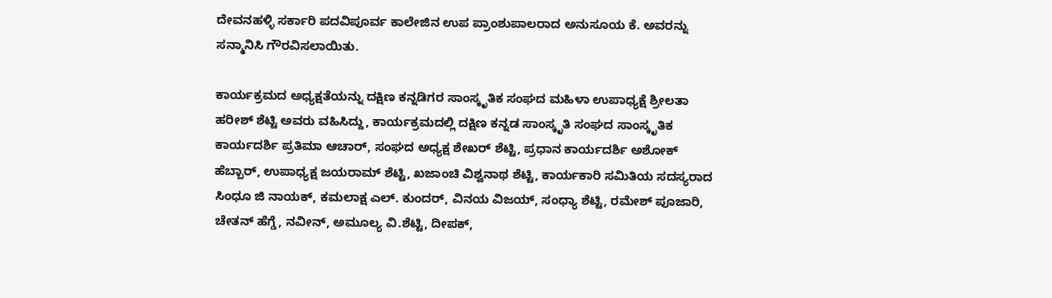ದೇವನಹಳ್ಳಿ ಸರ್ಕಾರಿ ಪದವಿಪೂರ್ವ ಕಾಲೇಜಿನ ಉಪ ಪ್ರಾಂಶುಪಾಲರಾದ ಅನುಸೂಯ ಕೆ. ಅವರನ್ನು ಸನ್ಮಾನಿಸಿ ಗೌರವಿಸಲಾಯಿತು.

ಕಾರ್ಯಕ್ರಮದ ಅಧ್ಯಕ್ಷತೆಯನ್ನು ದಕ್ಷಿಣ ಕನ್ನಡಿಗರ ಸಾಂಸ್ಕೃತಿಕ ಸಂಘದ ಮಹಿಳಾ ಉಪಾಧ್ಯಕ್ಷೆ ಶ್ರೀಲತಾ ಹರೀಶ್ ಶೆಟ್ಟಿ ಅವರು ವಹಿಸಿದ್ದು, ಕಾರ್ಯಕ್ರಮದಲ್ಲಿ ದಕ್ಷಿಣ ಕನ್ನಡ ಸಾಂಸ್ಕೃತಿ ಸಂಘದ ಸಾಂಸ್ಕೃತಿಕ ಕಾರ್ಯದರ್ಶಿ ಪ್ರತಿಮಾ ಆಚಾರ್, ಸಂಘದ ಅಧ್ಯಕ್ಷ ಶೇಖರ್ ಶೆಟ್ಟಿ, ಪ್ರಧಾನ ಕಾರ್ಯದರ್ಶಿ ಅಶೋಕ್ ಹೆಬ್ಬಾರ್, ಉಪಾಧ್ಯಕ್ಷ ಜಯರಾಮ್ ಶೆಟ್ಟಿ, ಖಜಾಂಚಿ ವಿಶ್ವನಾಥ ಶೆಟ್ಟಿ, ಕಾರ್ಯಕಾರಿ ಸಮಿತಿಯ ಸದಸ್ಯರಾದ ಸಿಂಧೂ ಜಿ ನಾಯಕ್, ಕಮಲಾಕ್ಷ ಎಲ್. ಕುಂದರ್, ವಿನಯ ವಿಜಯ್, ಸಂಧ್ಯಾ ಶೆಟ್ಟಿ, ರಮೇಶ್ ಪೂಜಾರಿ, ಚೇತನ್ ಹೆಗ್ಡೆ, ನವೀನ್, ಅಮೂಲ್ಯ ವಿ.ಶೆಟ್ಟಿ, ದೀಪಕ್,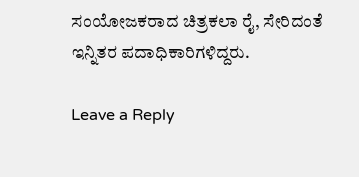ಸಂಯೋಜಕರಾದ ಚಿತ್ರಕಲಾ ರೈ, ಸೇರಿದಂತೆ ಇನ್ನಿತರ ಪದಾಧಿಕಾರಿಗಳಿದ್ದರು.

Leave a Reply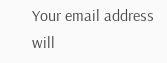Your email address will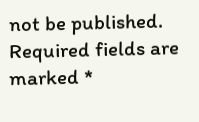not be published. Required fields are marked *